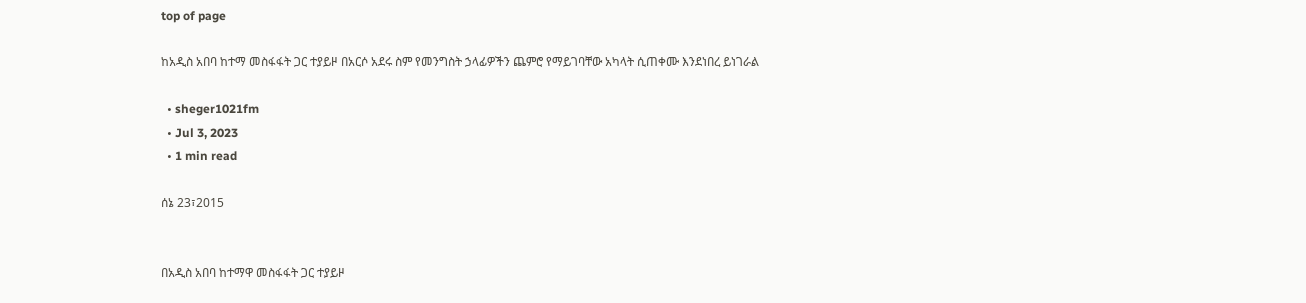top of page

ከአዲስ አበባ ከተማ መስፋፋት ጋር ተያይዞ በአርሶ አደሩ ስም የመንግስት ኃላፊዎችን ጨምሮ የማይገባቸው አካላት ሲጠቀሙ እንደነበረ ይነገራል

  • sheger1021fm
  • Jul 3, 2023
  • 1 min read

ሰኔ 23፣2015


በአዲስ አበባ ከተማዋ መስፋፋት ጋር ተያይዞ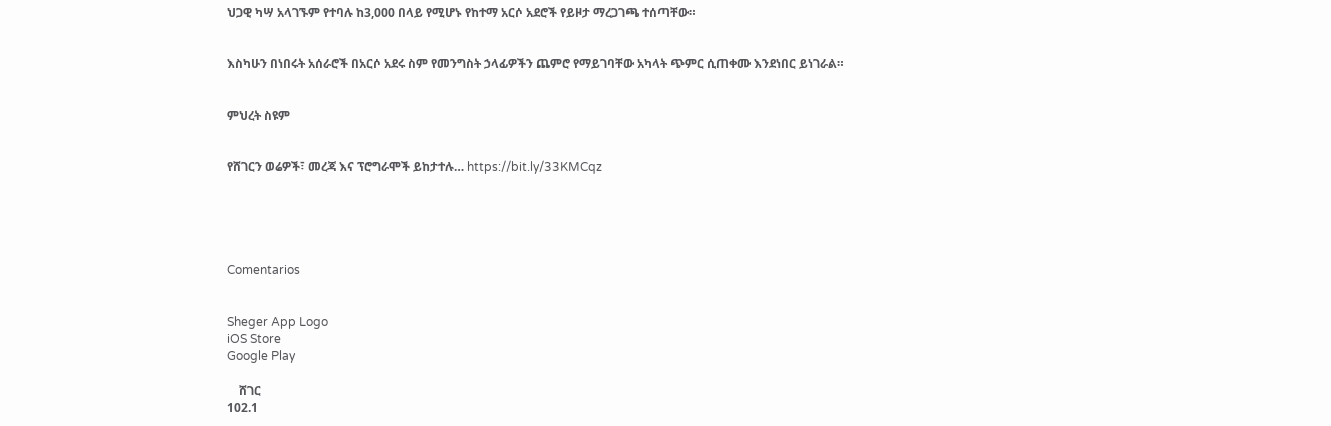ህጋዊ ካሣ አላገኙም የተባሉ ከ3,000 በላይ የሚሆኑ የከተማ አርሶ አደሮች የይዞታ ማረጋገጫ ተሰጣቸው።


እስካሁን በነበሩት አሰራሮች በአርሶ አደሩ ስም የመንግስት ኃላፊዎችን ጨምሮ የማይገባቸው አካላት ጭምር ሲጠቀሙ እንደነበር ይነገራል።


ምህረት ስዩም


የሸገርን ወሬዎች፣ መረጃ እና ፕሮግራሞች ይከታተሉ… https://bit.ly/33KMCqz





Comentarios


Sheger App Logo
iOS Store
Google Play

    ሸገር
102.1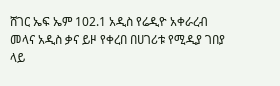ሸገር ኤፍ ኤም 102.1 አዲስ የሬዲዮ አቀራረብ መላና አዲስ ቃና ይዞ የቀረበ በሀገሪቱ የሚዲያ ገበያ ላይ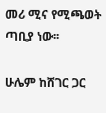መሪ ሚና የሚጫወት ጣቢያ ነው፡፡

ሁሌም ከሸገር ጋር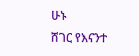ሁኑ
ሸገር የእናንተ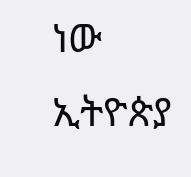ነው
ኢትዮጵያ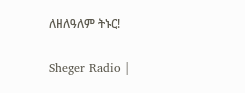ለዘለዓለም ትኑር!

Sheger Radio |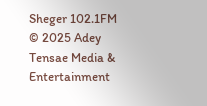Sheger 102.1FM  © 2025 Adey Tensae Media & Entertainment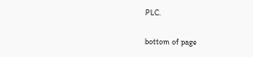PLC.

bottom of page